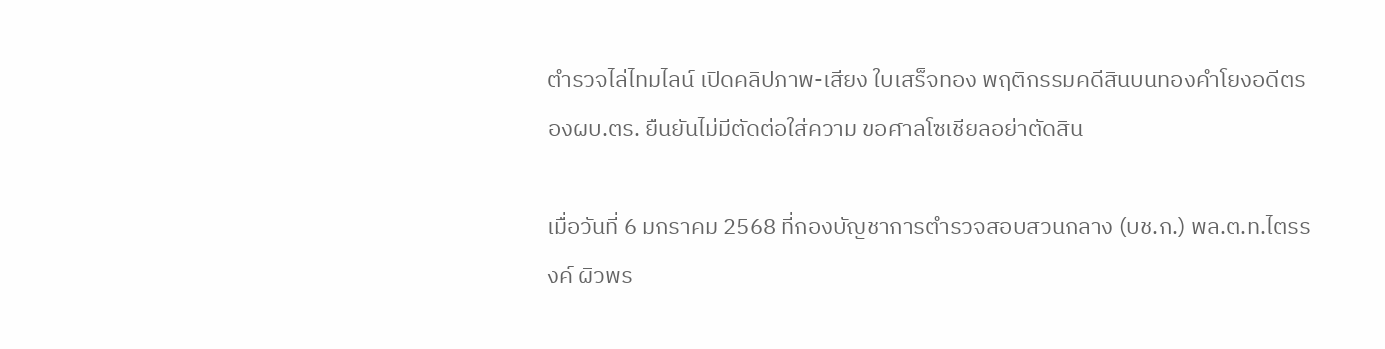ตำรวจไล่ไทมไลน์ เปิดคลิปภาพ-เสียง ใบเสร็จทอง พฤติกรรมคดีสินบนทองคำโยงอดีตรองผบ.ตร. ยืนยันไม่มีตัดต่อใส่ความ ขอศาลโซเชียลอย่าตัดสิน

เมื่อวันที่ 6 มกราคม 2568 ที่กองบัญชาการตำรวจสอบสวนกลาง (บช.ก.) พล.ต.ท.ไตรรงค์ ผิวพร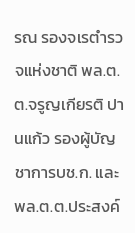รณ รองจเรตำรวจแห่งชาติ พล.ต.ต.จรูญเกียรติ ปานแก้ว รองผู้บัญชาการบช.ก. และ พล.ต.ต.ประสงค์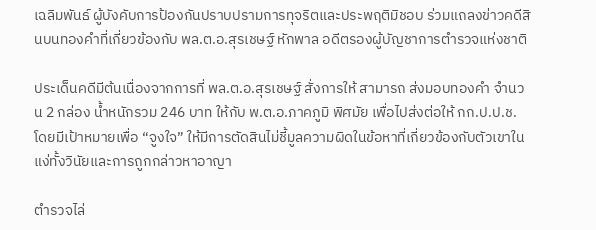เฉลิมพันธ์ ผู้บังคับการป้องกันปราบปรามการทุจริตและประพฤติมิชอบ ร่วมแถลงข่าวคดีสินบนทองคำที่เกี่ยวข้องกับ พล.ต.อ.สุรเชษฐ์ หักพาล อดีตรองผู้บัญชาการตำรวจแห่งชาติ

ประเด็นคดีมีต้นเนื่องจากการที่ พล.ต.อ.สุรเชษฐ์ สั่งการให้ สามารถ ส่งมอบทองคำ จำนวน 2 กล่อง น้ำหนักรวม 246 บาท ให้กับ พ.ต.อ.ภาคภูมิ พิศมัย เพื่อไปส่งต่อให้ กก.ป.ป.ช. โดยมีเป้าหมายเพื่อ “จูงใจ” ให้มีการตัดสินไม่ชี้มูลความผิดในข้อหาที่เกี่ยวข้องกับตัวเขาในแง่ทั้งวินัยและการถูกกล่าวหาอาญา

ตำรวจไล่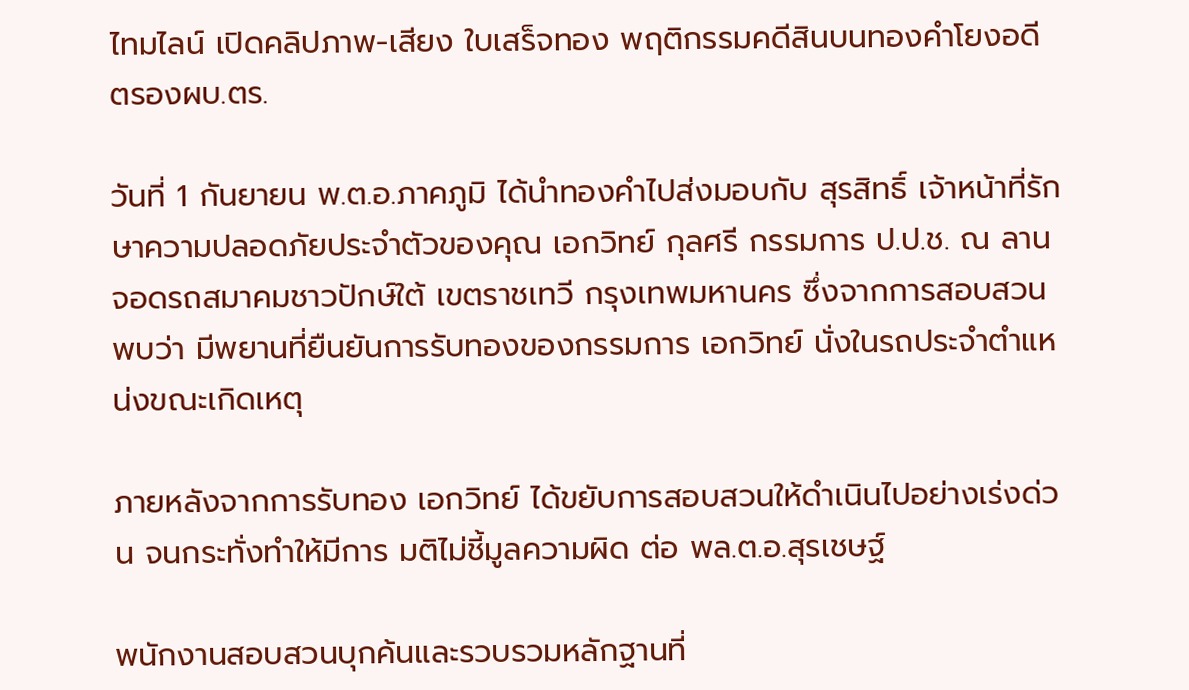ไทมไลน์ เปิดคลิปภาพ-เสียง ใบเสร็จทอง พฤติกรรมคดีสินบนทองคำโยงอดีตรองผบ.ตร.

วันที่ 1 กันยายน พ.ต.อ.ภาคภูมิ ได้นำทองคำไปส่งมอบกับ สุรสิทธิ์ เจ้าหน้าที่รักษาความปลอดภัยประจำตัวของคุณ เอกวิทย์ กุลศรี กรรมการ ป.ป.ช. ณ ลานจอดรถสมาคมชาวปักษ์ใต้ เขตราชเทวี กรุงเทพมหานคร ซึ่งจากการสอบสวนพบว่า มีพยานที่ยืนยันการรับทองของกรรมการ เอกวิทย์ นั่งในรถประจำตำแหน่งขณะเกิดเหตุ

ภายหลังจากการรับทอง เอกวิทย์ ได้ขยับการสอบสวนให้ดำเนินไปอย่างเร่งด่วน จนกระทั่งทำให้มีการ มติไม่ชี้มูลความผิด ต่อ พล.ต.อ.สุรเชษฐ์

พนักงานสอบสวนบุกค้นและรวบรวมหลักฐานที่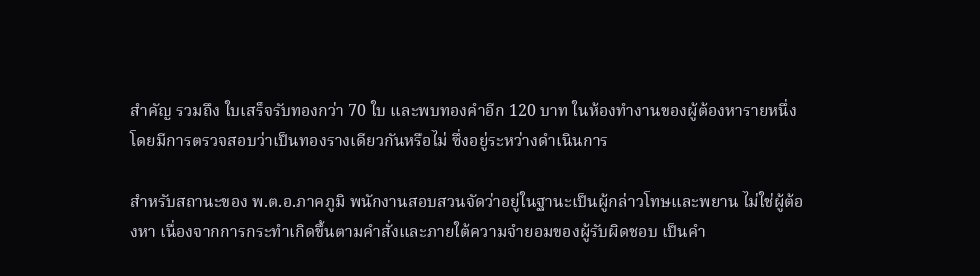สำคัญ รวมถึง ใบเสร็จรับทองกว่า 70 ใบ และพบทองคำอีก 120 บาท ในห้องทำงานของผู้ต้องหารายหนึ่ง โดยมีการตรวจสอบว่าเป็นทองรางเดียวกันหรือไม่ ซึ่งอยู่ระหว่างดำเนินการ

สำหรับสถานะของ พ.ต.อ.ภาคภูมิ พนักงานสอบสวนจัดว่าอยู่ในฐานะเป็นผู้กล่าวโทษและพยาน ไม่ใช่ผู้ต้องหา เนื่องจากการกระทำเกิดขึ้นตามคำสั่งและภายใต้ความจำยอมของผู้รับผิดชอบ เป็นคำ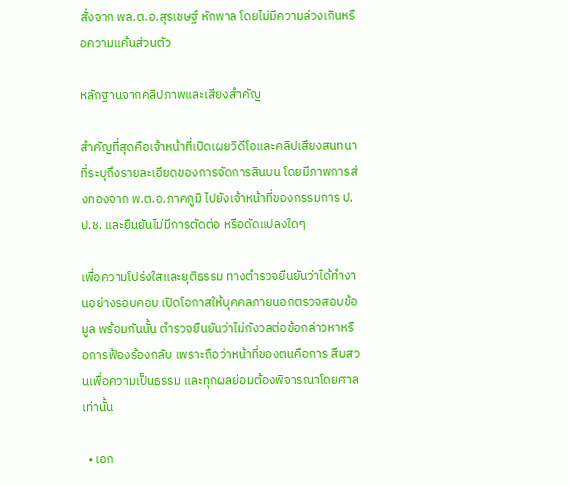สั่งจาก พล.ต.อ.สุรเชษฐ์ หักพาล โดยไม่มีความล่วงเกินหรือความแค้นส่วนตัว

หลักฐานจากคลิปภาพและเสียงสำคัญ

สำคัญที่สุดคือเจ้าหน้าที่เปิดเผยวิดีโอและคลิปเสียงสนทนาที่ระบุถึงรายละเอียดของการจัดการสินบน โดยมีภาพการส่งทองจาก พ.ต.อ.ภาคภูมิ ไปยังเจ้าหน้าที่ของกรรมการ ป.ป.ช. และยืนยันไม่มีการตัดต่อ หรือดัดแปลงใดๆ

เพื่อความโปร่งใสและยุติธรรม ทางตำรวจยืนยันว่าได้ทำงานอย่างรอบคอบ เปิดโอกาสให้บุคคลภายนอกตรวจสอบข้อมูล พร้อมกันนั้น ตำรวจยืนยันว่าไม่กังวลต่อข้อกล่าวหาหรือการฟ้องร้องกลับ เพราะถือว่าหน้าที่ของตนคือการ สืบสวนเพื่อความเป็นธรรม และทุกผลย่อมต้องพิจารณาโดยศาลเท่านั้น

  • เอก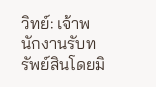วิทย์: เจ้าพนักงานรับทรัพย์สินโดยมิ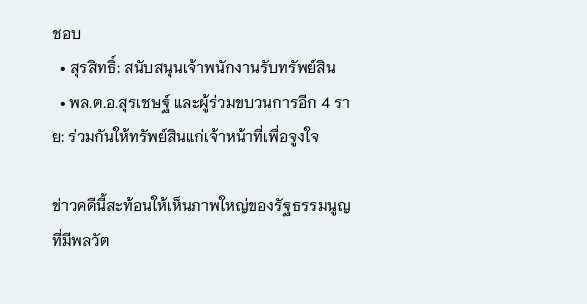ชอบ
  • สุรสิทธิ์: สนับสนุนเจ้าพนักงานรับทรัพย์สิน
  • พล.ต.อ.สุรเชษฐ์ และผู้ร่วมขบวนการอีก 4 ราย: ร่วมกันให้ทรัพย์สินแก่เจ้าหน้าที่เพื่อจูงใจ

ข่าวคดีนี้สะท้อนให้เห็นภาพใหญ่ของรัฐธรรมนูญที่มีพลวัต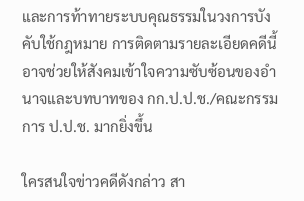และการท้าทายระบบคุณธรรมในวงการบังคับใช้กฎหมาย การติดตามรายละเอียดคดีนี้อาจช่วยให้สังคมเข้าใจความซับซ้อนของอำนาจและบทบาทของ กก.ป.ป.ช./คณะกรรมการ ป.ป.ช. มากยิ่งขึ้น

ใครสนใจข่าวคดีดังกล่าว สา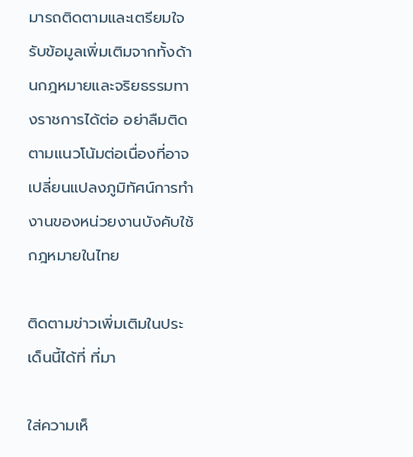มารถติดตามและเตรียมใจรับข้อมูลเพิ่มเติมจากทั้งด้านกฎหมายและจริยธรรมทางราชการได้ต่อ อย่าลืมติดตามแนวโน้มต่อเนื่องที่อาจเปลี่ยนแปลงภูมิทัศน์การทำงานของหน่วยงานบังคับใช้กฎหมายในไทย

ติดตามข่าวเพิ่มเติมในประเด็นนี้ได้ที่ ที่มา

ใส่ความเห็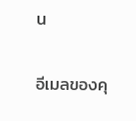น

อีเมลของคุ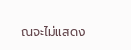ณจะไม่แสดง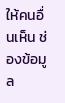ให้คนอื่นเห็น ช่องข้อมูล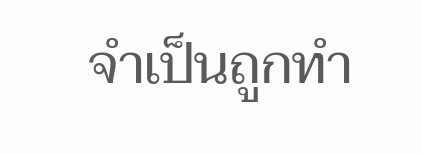จำเป็นถูกทำ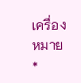เครื่องหมาย *